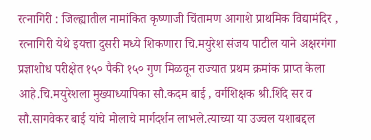रत्नागिरी : जिल्ह्यातील नामांकित कृष्णाजी चिंतामण आगाशे प्राथमिक विद्यामंदिर , रत्नागिरी येथे इयत्ता दुसरी मध्ये शिकणारा चि.मयुरेश संजय पाटील याने अक्षरगंगा प्रज्ञाशोध परीक्षेत १५० पैकी १५० गुण मिळवून राज्यात प्रथम क्रमांक प्राप्त केला आहे.चि.मयुरेशला मुख्याध्यापिका सौ.कदम बाई , वर्गशिक्षक श्री.शिंदे सर व सौ.सागवेकर बाई यांचे मोलाचे मार्गदर्शन लाभले.त्याच्या या उज्वल यशाबद्दल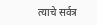त्याचे सर्वत्र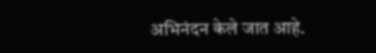अभिनंदन केले जात आहे.